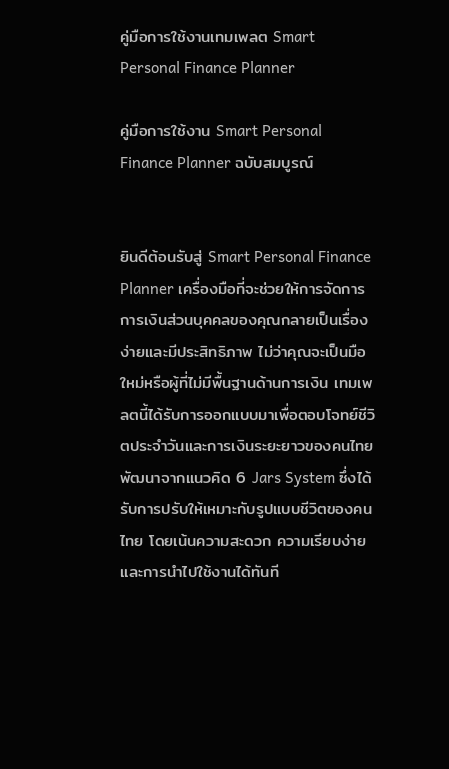คู่มือการใช้งานเทมเพลต Smart Personal Finance Planner

คู่มือการใช้งาน Smart Personal Finance Planner ฉบับสมบูรณ์


ยินดีต้อนรับสู่ Smart Personal Finance Planner เครื่องมือที่จะช่วยให้การจัดการการเงินส่วนบุคคลของคุณกลายเป็นเรื่องง่ายและมีประสิทธิภาพ ไม่ว่าคุณจะเป็นมือใหม่หรือผู้ที่ไม่มีพื้นฐานด้านการเงิน เทมเพลตนี้ได้รับการออกแบบมาเพื่อตอบโจทย์ชีวิตประจำวันและการเงินระยะยาวของคนไทย พัฒนาจากแนวคิด 6 Jars System ซึ่งได้รับการปรับให้เหมาะกับรูปแบบชีวิตของคนไทย โดยเน้นความสะดวก ความเรียบง่าย และการนำไปใช้งานได้ทันที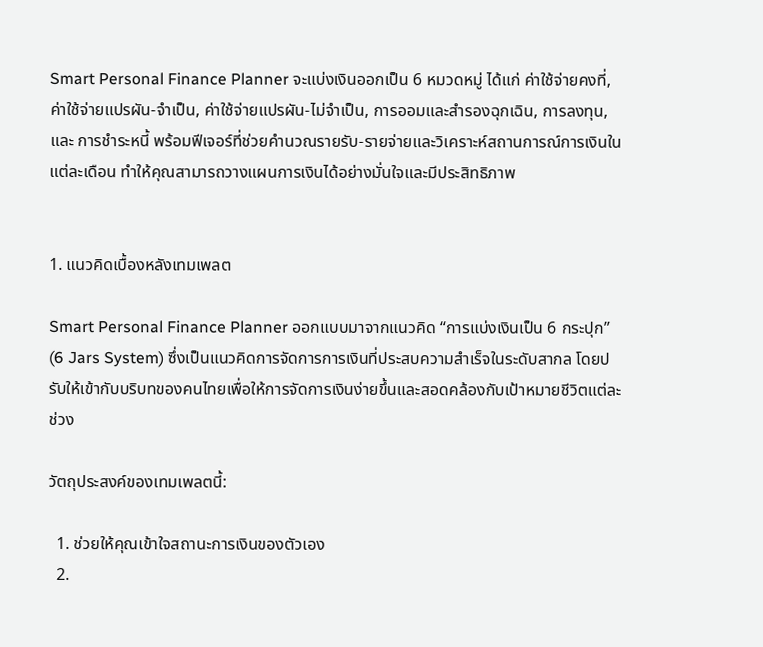Smart Personal Finance Planner จะแบ่งเงินออกเป็น 6 หมวดหมู่ ได้แก่ ค่าใช้จ่ายคงที่, ค่าใช้จ่ายแปรผัน-จำเป็น, ค่าใช้จ่ายแปรผัน-ไม่จำเป็น, การออมและสำรองฉุกเฉิน, การลงทุน, และ การชำระหนี้ พร้อมฟีเจอร์ที่ช่วยคำนวณรายรับ-รายจ่ายและวิเคราะห์สถานการณ์การเงินในแต่ละเดือน ทำให้คุณสามารถวางแผนการเงินได้อย่างมั่นใจและมีประสิทธิภาพ


1. แนวคิดเบื้องหลังเทมเพลต

Smart Personal Finance Planner ออกแบบมาจากแนวคิด “การแบ่งเงินเป็น 6 กระปุก” (6 Jars System) ซึ่งเป็นแนวคิดการจัดการการเงินที่ประสบความสำเร็จในระดับสากล โดยปรับให้เข้ากับบริบทของคนไทยเพื่อให้การจัดการเงินง่ายขึ้นและสอดคล้องกับเป้าหมายชีวิตแต่ละช่วง

วัตถุประสงค์ของเทมเพลตนี้:

  1. ช่วยให้คุณเข้าใจสถานะการเงินของตัวเอง
  2.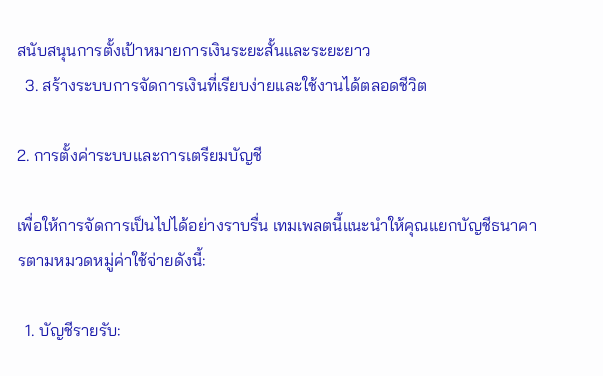สนับสนุนการตั้งเป้าหมายการเงินระยะสั้นและระยะยาว
  3. สร้างระบบการจัดการเงินที่เรียบง่ายและใช้งานได้ตลอดชีวิต

2. การตั้งค่าระบบและการเตรียมบัญชี

เพื่อให้การจัดการเป็นไปได้อย่างราบรื่น เทมเพลตนี้แนะนำให้คุณแยกบัญชีธนาคารตามหมวดหมู่ค่าใช้จ่ายดังนี้:

  1. บัญชีรายรับ: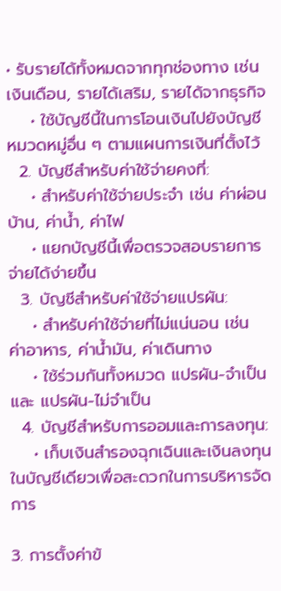• รับรายได้ทั้งหมดจากทุกช่องทาง เช่น เงินเดือน, รายได้เสริม, รายได้จากธุรกิจ
    • ใช้บัญชีนี้ในการโอนเงินไปยังบัญชีหมวดหมู่อื่น ๆ ตามแผนการเงินที่ตั้งไว้
  2. บัญชีสำหรับค่าใช้จ่ายคงที่:
    • สำหรับค่าใช้จ่ายประจำ เช่น ค่าผ่อนบ้าน, ค่าน้ำ, ค่าไฟ
    • แยกบัญชีนี้เพื่อตรวจสอบรายการจ่ายได้ง่ายขึ้น
  3. บัญชีสำหรับค่าใช้จ่ายแปรผัน:
    • สำหรับค่าใช้จ่ายที่ไม่แน่นอน เช่น ค่าอาหาร, ค่าน้ำมัน, ค่าเดินทาง
    • ใช้ร่วมกันทั้งหมวด แปรผัน-จำเป็น และ แปรผัน-ไม่จำเป็น
  4. บัญชีสำหรับการออมและการลงทุน:
    • เก็บเงินสำรองฉุกเฉินและเงินลงทุนในบัญชีเดียวเพื่อสะดวกในการบริหารจัดการ

3. การตั้งค่าข้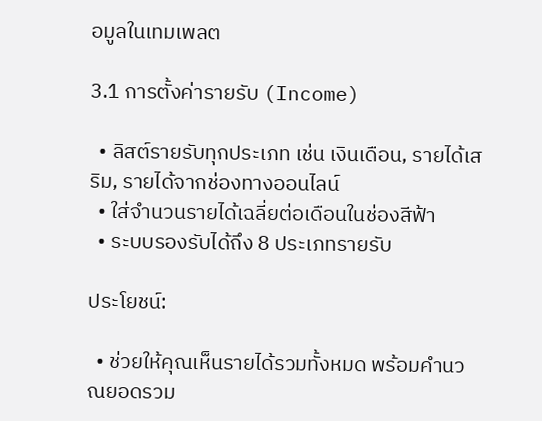อมูลในเทมเพลต

3.1 การตั้งค่ารายรับ (Income)

  • ลิสต์รายรับทุกประเภท เช่น เงินเดือน, รายได้เสริม, รายได้จากช่องทางออนไลน์
  • ใส่จำนวนรายได้เฉลี่ยต่อเดือนในช่องสีฟ้า
  • ระบบรองรับได้ถึง 8 ประเภทรายรับ

ประโยชน์:

  • ช่วยให้คุณเห็นรายได้รวมทั้งหมด พร้อมคำนวณยอดรวม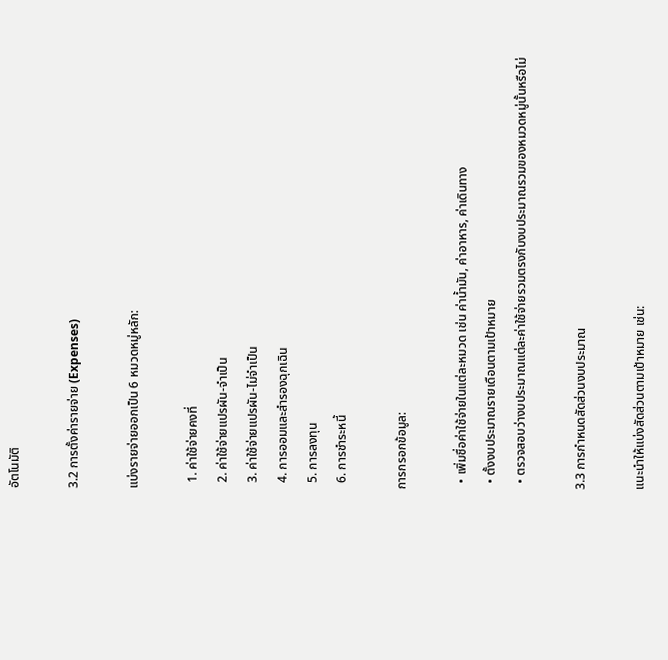อัตโนมัติ

3.2 การตั้งค่ารายจ่าย (Expenses)

แบ่งรายจ่ายออกเป็น 6 หมวดหมู่หลัก:

  1. ค่าใช้จ่ายคงที่
  2. ค่าใช้จ่ายแปรผัน-จำเป็น
  3. ค่าใช้จ่ายแปรผัน-ไม่จำเป็น
  4. การออมและสำรองฉุกเฉิน
  5. การลงทุน
  6. การชำระหนี้

การกรอกข้อมูล:

  • เพิ่มชื่อค่าใช้จ่ายในแต่ละหมวด เช่น ค่าน้ำมัน, ค่าอาหาร, ค่าเดินทาง
  • ตั้งงบประมาณรายเดือนตามเป้าหมาย
  • ตรวจสอบว่างบประมาณแต่ละค่าใช้จ่ายรวมตรงกับงบประมาณรวมของหมวดหมู่นั้นหรือไม่

3.3 การกำหนดสัดส่วนงบประมาณ

แนะนำให้แบ่งสัดส่วนตามเป้าหมาย เช่น: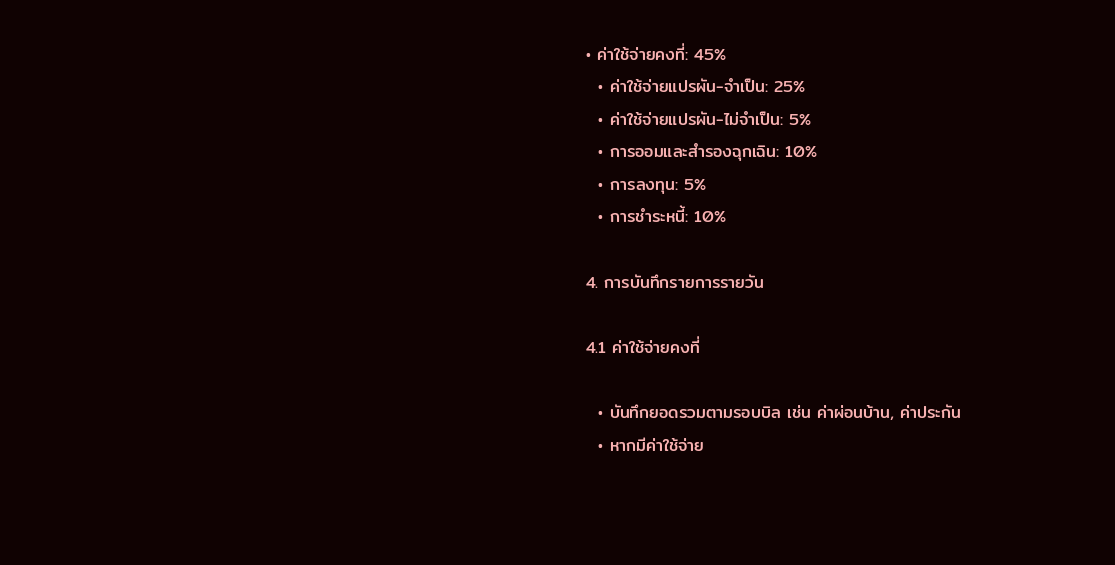• ค่าใช้จ่ายคงที่: 45%
  • ค่าใช้จ่ายแปรผัน-จำเป็น: 25%
  • ค่าใช้จ่ายแปรผัน-ไม่จำเป็น: 5%
  • การออมและสำรองฉุกเฉิน: 10%
  • การลงทุน: 5%
  • การชำระหนี้: 10%

4. การบันทึกรายการรายวัน

4.1 ค่าใช้จ่ายคงที่

  • บันทึกยอดรวมตามรอบบิล เช่น ค่าผ่อนบ้าน, ค่าประกัน
  • หากมีค่าใช้จ่าย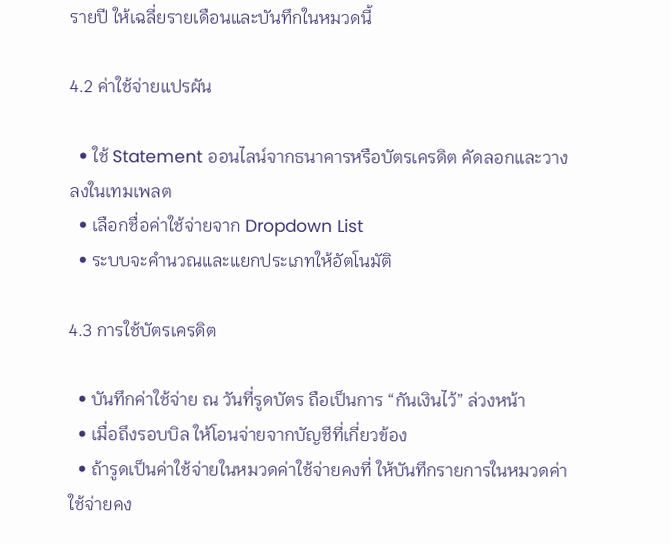รายปี ให้เฉลี่ยรายเดือนและบันทึกในหมวดนี้

4.2 ค่าใช้จ่ายแปรผัน

  • ใช้ Statement ออนไลน์จากธนาคารหรือบัตรเครดิต คัดลอกและวางลงในเทมเพลต
  • เลือกชื่อค่าใช้จ่ายจาก Dropdown List
  • ระบบจะคำนวณและแยกประเภทให้อัตโนมัติ

4.3 การใช้บัตรเครดิต

  • บันทึกค่าใช้จ่าย ณ วันที่รูดบัตร ถือเป็นการ “กันเงินไว้” ล่วงหน้า
  • เมื่อถึงรอบบิล ให้โอนจ่ายจากบัญชีที่เกี่ยวข้อง
  • ถ้ารูดเป็นค่าใช้จ่ายในหมวดค่าใช้จ่ายคงที่ ให้บันทึกรายการในหมวดค่าใช้จ่ายคง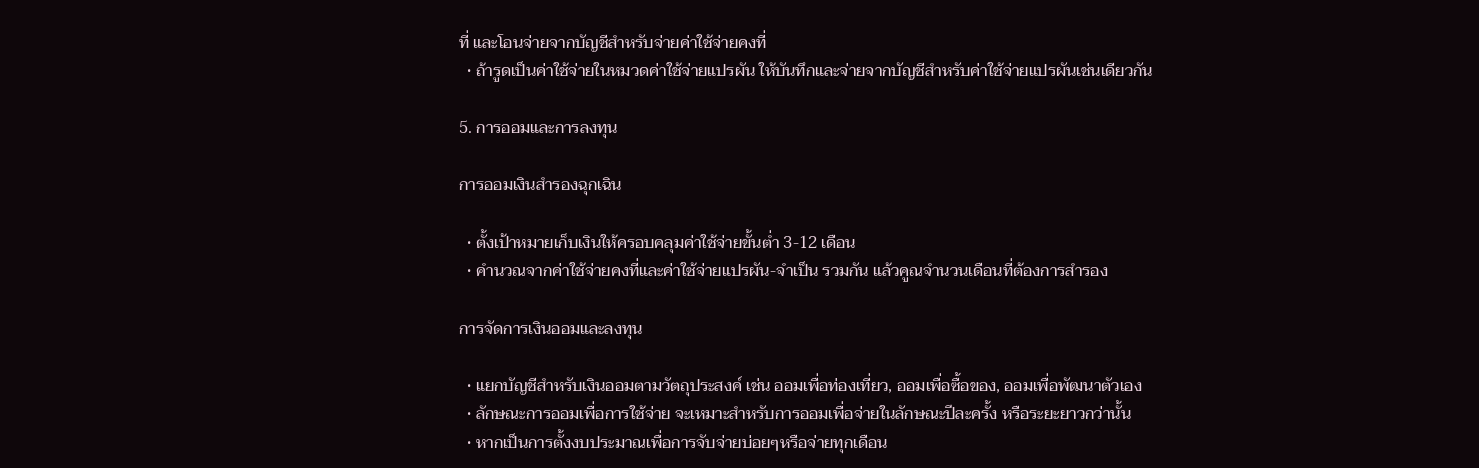ที่ และโอนจ่ายจากบัญชีสำหรับจ่ายค่าใช้จ่ายคงที่
  • ถ้ารูดเป็นค่าใช้จ่ายในหมวดค่าใช้จ่ายแปรผัน ให้บันทึกและจ่ายจากบัญชีสำหรับค่าใช้จ่ายแปรผันเช่นเดียวกัน

5. การออมและการลงทุน

การออมเงินสำรองฉุกเฉิน

  • ตั้งเป้าหมายเก็บเงินให้ครอบคลุมค่าใช้จ่ายขั้นต่ำ 3-12 เดือน
  • คำนวณจากค่าใช้จ่ายคงที่และค่าใช้จ่ายแปรผัน-จำเป็น รวมกัน แล้วคูณจำนวนเดือนที่ต้องการสำรอง

การจัดการเงินออมและลงทุน

  • แยกบัญชีสำหรับเงินออมตามวัตถุประสงค์ เช่น ออมเพื่อท่องเที่ยว, ออมเพื่อซื้อของ, ออมเพื่อพัฒนาตัวเอง
  • ลักษณะการออมเพื่อการใช้จ่าย จะเหมาะสำหรับการออมเพื่อจ่ายในลักษณะปีละครั้ง หรือระยะยาวกว่านั้น
  • หากเป็นการตั้งงบประมาณเพื่อการจับจ่ายบ่อยๆหรือจ่ายทุกเดือน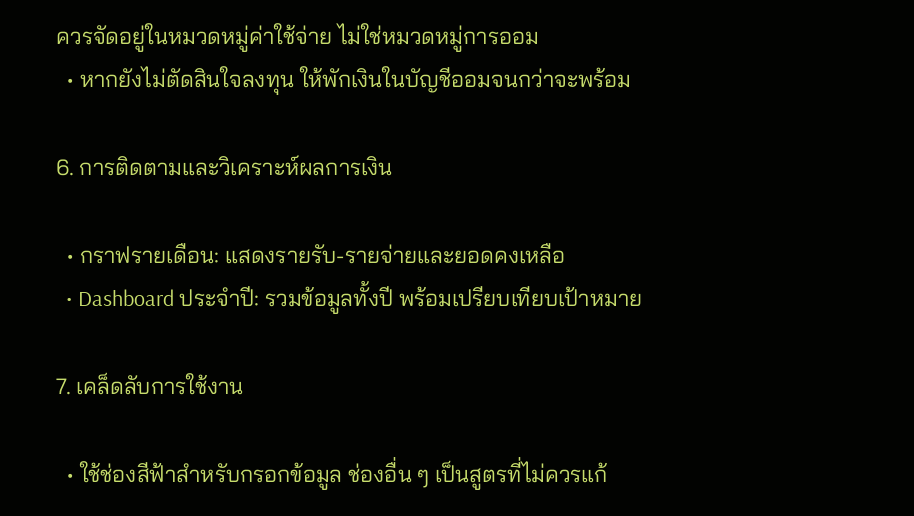ควรจัดอยู่ในหมวดหมู่ค่าใช้จ่าย ไม่ใช่หมวดหมู่การออม
  • หากยังไม่ตัดสินใจลงทุน ให้พักเงินในบัญชีออมจนกว่าจะพร้อม

6. การติดตามและวิเคราะห์ผลการเงิน

  • กราฟรายเดือน: แสดงรายรับ-รายจ่ายและยอดคงเหลือ
  • Dashboard ประจำปี: รวมข้อมูลทั้งปี พร้อมเปรียบเทียบเป้าหมาย

7. เคล็ดลับการใช้งาน

  • ใช้ช่องสีฟ้าสำหรับกรอกข้อมูล ช่องอื่น ๆ เป็นสูตรที่ไม่ควรแก้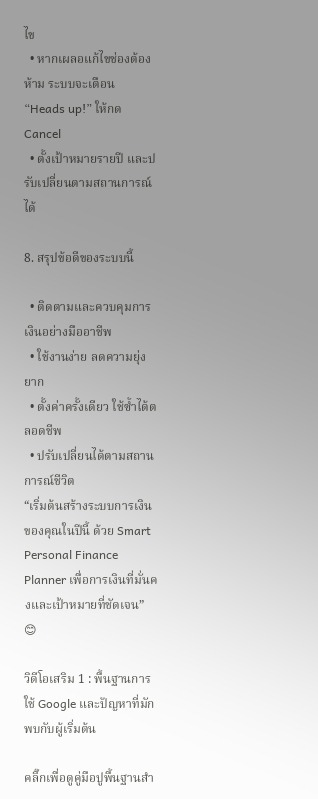ไข
  • หากเผลอแก้ไขช่องต้องห้าม ระบบจะเตือน “Heads up!” ให้กด Cancel
  • ตั้งเป้าหมายรายปี และปรับเปลี่ยนตามสถานการณ์ได้

8. สรุปข้อดีของระบบนี้

  • ติดตามและควบคุมการเงินอย่างมืออาชีพ
  • ใช้งานง่าย ลดความยุ่งยาก
  • ตั้งค่าครั้งเดียว ใช้ซ้ำได้ตลอดชีพ
  • ปรับเปลี่ยนได้ตามสถานการณ์ชีวิต
“เริ่มต้นสร้างระบบการเงินของคุณในปีนี้ ด้วย Smart Personal Finance Planner เพื่อการเงินที่มั่นคงและเป้าหมายที่ชัดเจน” 😊

วิดีโอเสริม 1 : พื้นฐานการใช้ Google และปัญหาที่มักพบกับผู้เริ่มต้น

คลิ๊กเพื่อดูคู่มือปูพื้นฐานสำ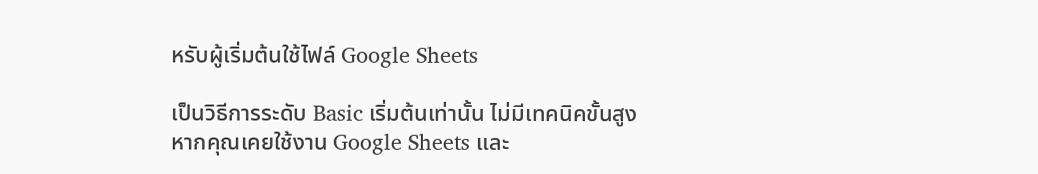หรับผู้เริ่มต้นใช้ไฟล์ Google Sheets

เป็นวิธีการระดับ Basic เริ่มต้นเท่านั้น ไม่มีเทคนิคขั้นสูง หากคุณเคยใช้งาน Google Sheets และ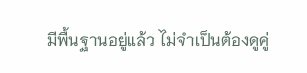มีพื้นฐานอยู่แล้ว ไม่จำเป็นต้องดูคู่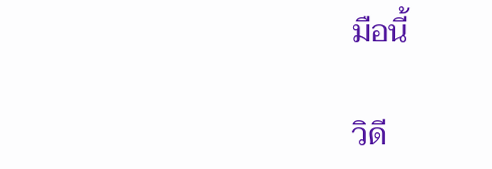มือนี้

วิดี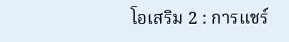โอเสริม 2 : การแชร์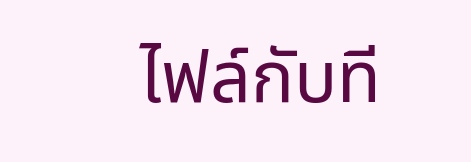ไฟล์กับที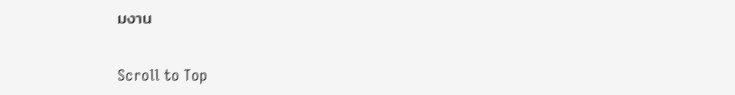มงาน

Scroll to Top